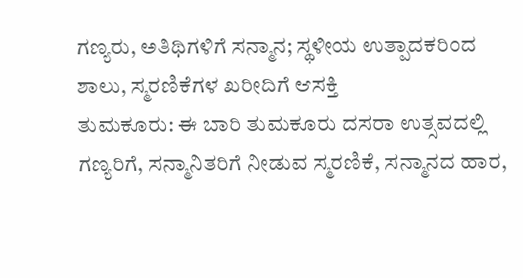ಗಣ್ಯರು, ಅತಿಥಿಗಳಿಗೆ ಸನ್ಮಾನ; ಸ್ಥಳೀಯ ಉತ್ಪಾದಕರಿಂದ ಶಾಲು, ಸ್ಮರಣಿಕೆಗಳ ಖರೀದಿಗೆ ಆಸಕ್ತಿ
ತುಮಕೂರು: ಈ ಬಾರಿ ತುಮಕೂರು ದಸರಾ ಉತ್ಸವದಲ್ಲಿ ಗಣ್ಯರಿಗೆ, ಸನ್ಮಾನಿತರಿಗೆ ನೀಡುವ ಸ್ಮರಣಿಕೆ, ಸನ್ಮಾನದ ಹಾರ,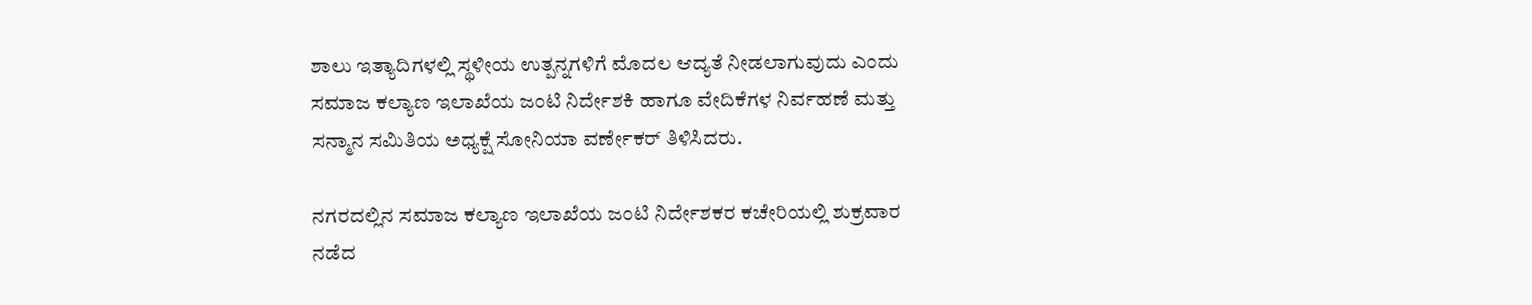ಶಾಲು ಇತ್ಯಾದಿಗಳಲ್ಲಿ ಸ್ಥಳೀಯ ಉತ್ಪನ್ನಗಳಿಗೆ ಮೊದಲ ಆದ್ಯತೆ ನೀಡಲಾಗುವುದು ಎಂದು ಸಮಾಜ ಕಲ್ಯಾಣ ಇಲಾಖೆಯ ಜಂಟಿ ನಿರ್ದೇಶಕಿ ಹಾಗೂ ವೇದಿಕೆಗಳ ನಿರ್ವಹಣೆ ಮತ್ತು ಸನ್ಮಾನ ಸಮಿತಿಯ ಅಧ್ಯಕ್ಷೆ ಸೋನಿಯಾ ವರ್ಣೇಕರ್ ತಿಳಿಸಿದರು.

ನಗರದಲ್ಲಿನ ಸಮಾಜ ಕಲ್ಯಾಣ ಇಲಾಖೆಯ ಜಂಟಿ ನಿರ್ದೇಶಕರ ಕಚೇರಿಯಲ್ಲಿ ಶುಕ್ರವಾರ ನಡೆದ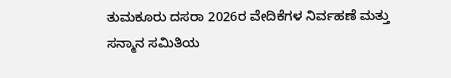ತುಮಕೂರು ದಸರಾ 2026ರ ವೇದಿಕೆಗಳ ನಿರ್ವಹಣೆ ಮತ್ತು ಸನ್ಮಾನ ಸಮಿತಿಯ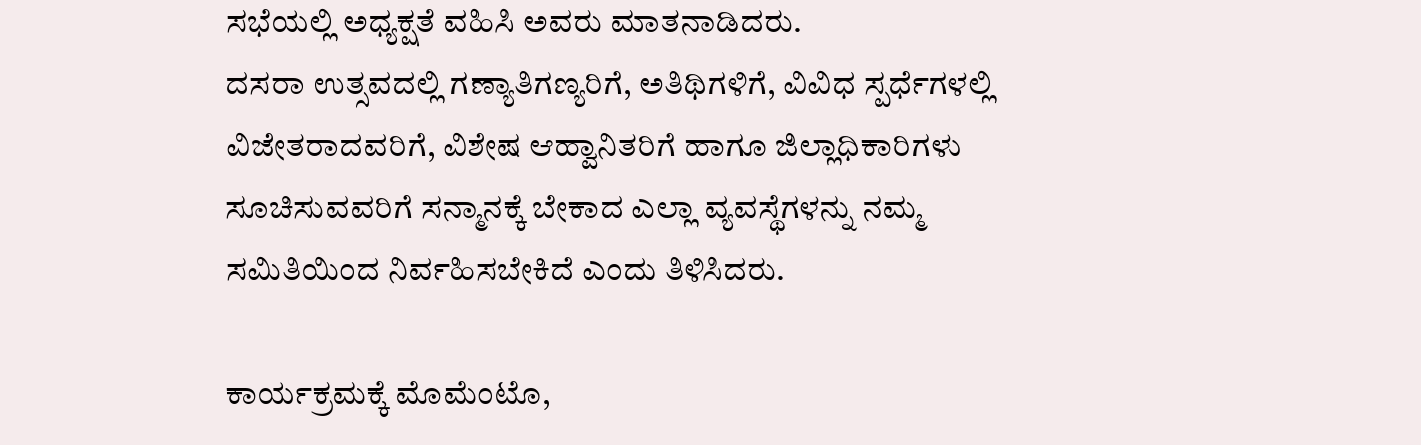ಸಭೆಯಲ್ಲಿ ಅಧ್ಯಕ್ಷತೆ ವಹಿಸಿ ಅವರು ಮಾತನಾಡಿದರು.
ದಸರಾ ಉತ್ಸವದಲ್ಲಿ ಗಣ್ಯಾತಿಗಣ್ಯರಿಗೆ, ಅತಿಥಿಗಳಿಗೆ, ವಿವಿಧ ಸ್ಪರ್ಧೆಗಳಲ್ಲಿ ವಿಜೇತರಾದವರಿಗೆ, ವಿಶೇಷ ಆಹ್ವಾನಿತರಿಗೆ ಹಾಗೂ ಜಿಲ್ಲಾಧಿಕಾರಿಗಳು ಸೂಚಿಸುವವರಿಗೆ ಸನ್ಮಾನಕ್ಕೆ ಬೇಕಾದ ಎಲ್ಲಾ ವ್ಯವಸ್ಥೆಗಳನ್ನು ನಮ್ಮ ಸಮಿತಿಯಿಂದ ನಿರ್ವಹಿಸಬೇಕಿದೆ ಎಂದು ತಿಳಿಸಿದರು.

ಕಾರ್ಯಕ್ರಮಕ್ಕೆ ಮೊಮೆಂಟೊ,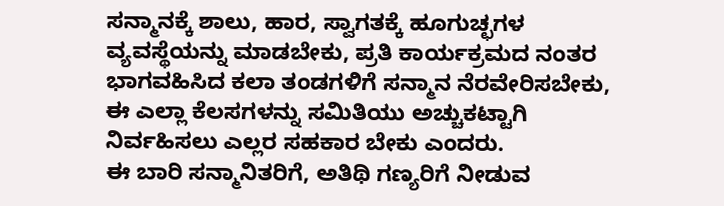ಸನ್ಮಾನಕ್ಕೆ ಶಾಲು, ಹಾರ, ಸ್ವಾಗತಕ್ಕೆ ಹೂಗುಚ್ಛಗಳ ವ್ಯವಸ್ಥೆಯನ್ನು ಮಾಡಬೇಕು, ಪ್ರತಿ ಕಾರ್ಯಕ್ರಮದ ನಂತರ ಭಾಗವಹಿಸಿದ ಕಲಾ ತಂಡಗಳಿಗೆ ಸನ್ಮಾನ ನೆರವೇರಿಸಬೇಕು, ಈ ಎಲ್ಲಾ ಕೆಲಸಗಳನ್ನು ಸಮಿತಿಯು ಅಚ್ಚುಕಟ್ಟಾಗಿ ನಿರ್ವಹಿಸಲು ಎಲ್ಲರ ಸಹಕಾರ ಬೇಕು ಎಂದರು.
ಈ ಬಾರಿ ಸನ್ಮಾನಿತರಿಗೆ, ಅತಿಥಿ ಗಣ್ಯರಿಗೆ ನೀಡುವ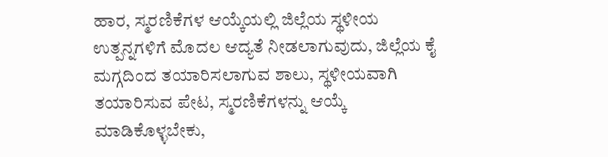ಹಾರ, ಸ್ಮರಣಿಕೆಗಳ ಆಯ್ಕೆಯಲ್ಲಿ ಜಿಲ್ಲೆಯ ಸ್ಥಳೀಯ ಉತ್ಪನ್ನಗಳಿಗೆ ಮೊದಲ ಆದ್ಯತೆ ನೀಡಲಾಗುವುದು, ಜಿಲ್ಲೆಯ ಕೈ ಮಗ್ಗದಿಂದ ತಯಾರಿಸಲಾಗುವ ಶಾಲು, ಸ್ಥಳೀಯವಾಗಿ ತಯಾರಿಸುವ ಪೇಟ, ಸ್ಮರಣಿಕೆಗಳನ್ನು ಆಯ್ಕೆ ಮಾಡಿಕೊಳ್ಳಬೇಕು,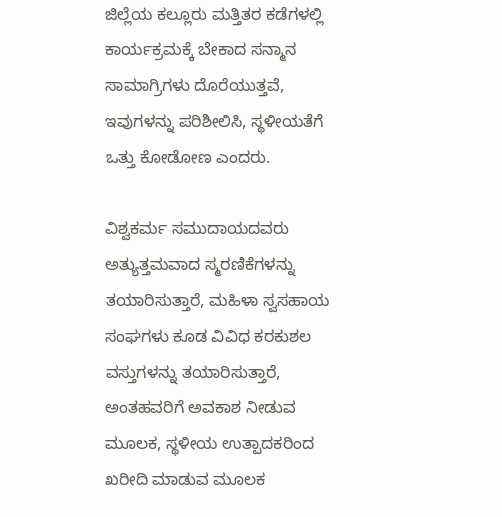ಜಿಲ್ಲೆಯ ಕಲ್ಲೂರು ಮತ್ತಿತರ ಕಡೆಗಳಲ್ಲಿ ಕಾರ್ಯಕ್ರಮಕ್ಕೆ ಬೇಕಾದ ಸನ್ಮಾನ ಸಾಮಾಗ್ರಿಗಳು ದೊರೆಯುತ್ತವೆ, ಇವುಗಳನ್ನು ಪರಿಶೀಲಿಸಿ, ಸ್ಥಳೀಯತೆಗೆ ಒತ್ತು ಕೋಡೋಣ ಎಂದರು.

ವಿಶ್ವಕರ್ಮ ಸಮುದಾಯದವರು ಅತ್ಯುತ್ತಮವಾದ ಸ್ಮರಣಿಕೆಗಳನ್ನು ತಯಾರಿಸುತ್ತಾರೆ, ಮಹಿಳಾ ಸ್ವಸಹಾಯ ಸಂಘಗಳು ಕೂಡ ವಿವಿಧ ಕರಕುಶಲ ವಸ್ತುಗಳನ್ನು ತಯಾರಿಸುತ್ತಾರೆ, ಅಂತಹವರಿಗೆ ಅವಕಾಶ ನೀಡುವ ಮೂಲಕ, ಸ್ಥಳೀಯ ಉತ್ಪಾದಕರಿಂದ ಖರೀದಿ ಮಾಡುವ ಮೂಲಕ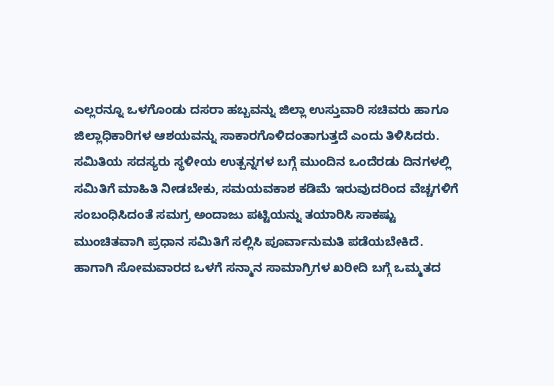ಎಲ್ಲರನ್ನೂ ಒಳಗೊಂಡು ದಸರಾ ಹಬ್ಬವನ್ನು ಜಿಲ್ಲಾ ಉಸ್ತುವಾರಿ ಸಚಿವರು ಹಾಗೂ ಜಿಲ್ಲಾಧಿಕಾರಿಗಳ ಆಶಯವನ್ನು ಸಾಕಾರಗೊಳಿದಂತಾಗುತ್ತದೆ ಎಂದು ತಿಳಿಸಿದರು.
ಸಮಿತಿಯ ಸದಸ್ಯರು ಸ್ಥಳೀಯ ಉತ್ಪನ್ನಗಳ ಬಗ್ಗೆ ಮುಂದಿನ ಒಂದೆರಡು ದಿನಗಳಲ್ಲಿ ಸಮಿತಿಗೆ ಮಾಹಿತಿ ನೀಡಬೇಕು, ಸಮಯವಕಾಶ ಕಡಿಮೆ ಇರುವುದರಿಂದ ವೆಚ್ಚಗಳಿಗೆ ಸಂಬಂಧಿಸಿದಂತೆ ಸಮಗ್ರ ಅಂದಾಜು ಪಟ್ಟಿಯನ್ನು ತಯಾರಿಸಿ ಸಾಕಷ್ಟು ಮುಂಚಿತವಾಗಿ ಪ್ರಧಾನ ಸಮಿತಿಗೆ ಸಲ್ಲಿಸಿ ಪೂರ್ವಾನುಮತಿ ಪಡೆಯಬೇಕಿದೆ. ಹಾಗಾಗಿ ಸೋಮವಾರದ ಒಳಗೆ ಸನ್ಮಾನ ಸಾಮಾಗ್ರಿಗಳ ಖರೀದಿ ಬಗ್ಗೆ ಒಮ್ಮತದ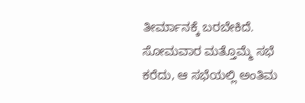ತೀರ್ಮಾನಕ್ಕೆ ಬರಬೇಕಿದೆ. ಸೋಮವಾರ ಮತ್ತೊಮ್ಮೆ ಸಭೆ ಕರೆದು, ಆ ಸಭೆಯಲ್ಲಿ ಅಂತಿಮ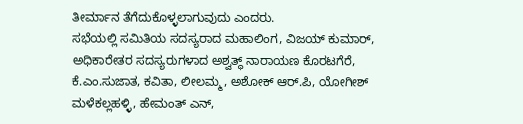ತೀರ್ಮಾನ ತೆಗೆದುಕೊಳ್ಳಲಾಗುವುದು ಎಂದರು.
ಸಭೆಯಲ್ಲಿ ಸಮಿತಿಯ ಸದಸ್ಯರಾದ ಮಹಾಲಿಂಗ, ವಿಜಯ್ ಕುಮಾರ್, ಅಧಿಕಾರೇತರ ಸದಸ್ಯರುಗಳಾದ ಅಶ್ವತ್ಥ್ ನಾರಾಯಣ ಕೊರಟಗೆರೆ, ಕೆ.ಎಂ.ಸುಜಾತ, ಕವಿತಾ, ಲೀಲಮ್ಮ, ಅಶೋಕ್ ಆರ್.ಪಿ, ಯೋಗೀಶ್ ಮಳೆಕಲ್ಲಹಳ್ಳಿ, ಹೇಮಂತ್ ಎನ್,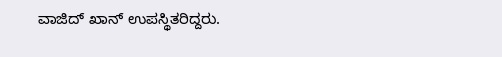ವಾಜಿದ್ ಖಾನ್ ಉಪಸ್ಥಿತರಿದ್ದರು.